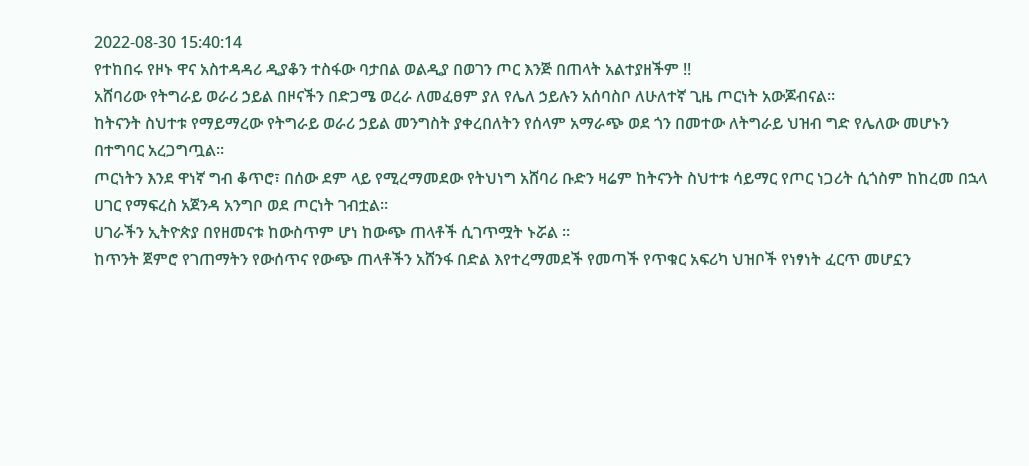2022-08-30 15:40:14
የተከበሩ የዞኑ ዋና አስተዳዳሪ ዲያቆን ተስፋው ባታበል ወልዲያ በወገን ጦር እንጅ በጠላት አልተያዘችም !!
አሸባሪው የትግራይ ወራሪ ኃይል በዞናችን በድጋሜ ወረራ ለመፈፀም ያለ የሌለ ኃይሉን አሰባስቦ ለሁለተኛ ጊዜ ጦርነት አውጆብናል።
ከትናንት ስህተቱ የማይማረው የትግራይ ወራሪ ኃይል መንግስት ያቀረበለትን የሰላም አማራጭ ወደ ጎን በመተው ለትግራይ ህዝብ ግድ የሌለው መሆኑን በተግባር አረጋግጧል።
ጦርነትን እንደ ዋነኛ ግብ ቆጥሮ፣ በሰው ደም ላይ የሚረማመደው የትህነግ አሸባሪ ቡድን ዛሬም ከትናንት ስህተቱ ሳይማር የጦር ነጋሪት ሲጎስም ከከረመ በኋላ ሀገር የማፍረስ አጀንዳ አንግቦ ወደ ጦርነት ገብቷል።
ሀገራችን ኢትዮጵያ በየዘመናቱ ከውስጥም ሆነ ከውጭ ጠላቶች ሲገጥሟት ኑሯል ።
ከጥንት ጀምሮ የገጠማትን የውሰጥና የውጭ ጠላቶችን አሸንፋ በድል እየተረማመደች የመጣች የጥቁር አፍሪካ ህዝቦች የነፃነት ፈርጥ መሆኗን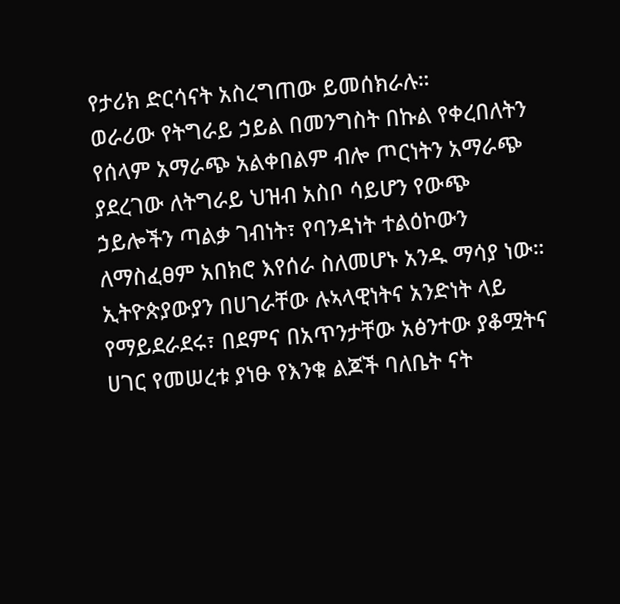የታሪክ ድርሳናት አስረግጠው ይመሰክራሉ።
ወራሪው የትግራይ ኃይል በመንግስት በኩል የቀረበለትን የሰላም አማራጭ አልቀበልም ብሎ ጦርነትን አማራጭ ያደረገው ለትግራይ ህዝብ አስቦ ሳይሆን የውጭ ኃይሎችን ጣልቃ ገብነት፣ የባንዳነት ተልዕኮውን ለማስፈፀም አበክሮ እየሰራ ስለመሆኑ አንዱ ማሳያ ነው።
ኢትዮጵያውያን በሀገራቸው ሉኣላዊነትና አንድነት ላይ የማይደራደሩ፣ በደምና በአጥንታቸው አፅንተው ያቆሟትና ሀገር የመሠረቱ ያነፁ የእንቁ ልጆች ባለቤት ናት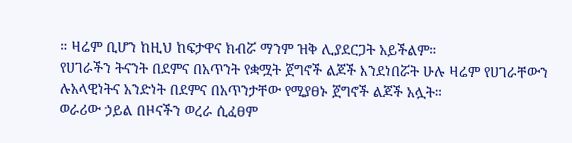። ዛሬም ቢሆን ከዚህ ከፍታዋና ክብሯ ማንም ዝቅ ሊያደርጋት አይችልም።
የሀገራችን ትናንት በደምና በአጥንት የቋሟት ጀግኖች ልጆች እንደነበሯት ሁሉ ዛሬም የሀገራቸውን ሉአላዊነትና አንድነት በደምና በአጥንታቸው የሚያፀኑ ጀግኖች ልጆች አሏት።
ወራሪው ኃይል በዞናችን ወረራ ሲፈፀም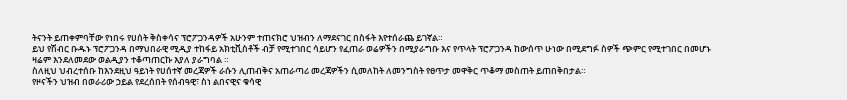ትናንት ይጠቀምባቸው የነበሩ የሀሰት ቅስቀሳና ፕሮፖጋንዳዎች አሁንም ተጠናክሮ ህዝብን ለማደናገር በስፋት እየተሰራጨ ይገኛል።
ይህ የሽብር ቡዱኑ ፕሮፖጋንዳ በማህበራዊ ሚዲያ ተከፋይ አክቲቪስቶች ብቻ የሚተገበር ሳይሆን የፈጠራ ወሬዎችን በሚያራግቡ እና የጥላት ፕሮፖጋንዳ ከውሰጥ ሁነው በሚደግፉ ስዎች ጭምር የሚተገበር በመሆኑ ዛሬም እንደለመደው ወልዲያን ተቆጣጠርኩ እያለ ያራግባል ።
ስለዚህ ህብረተሰቡ ከእንደዚህ ዓይነት የሀሰተኛ መረጃዎች ራሱን ሊጠብቅና አጠራጣሪ መረጃዎችን ሲመለከት ለመንግስት የፀጥታ መዋቅር ጥቆማ መስጠት ይጠበቅበታል።
የዞናችን ህዝብ በወራሪው ኃይል የደረሰበት የሰብዓዊ፣ ስነ ልበናዊና ቁሳዊ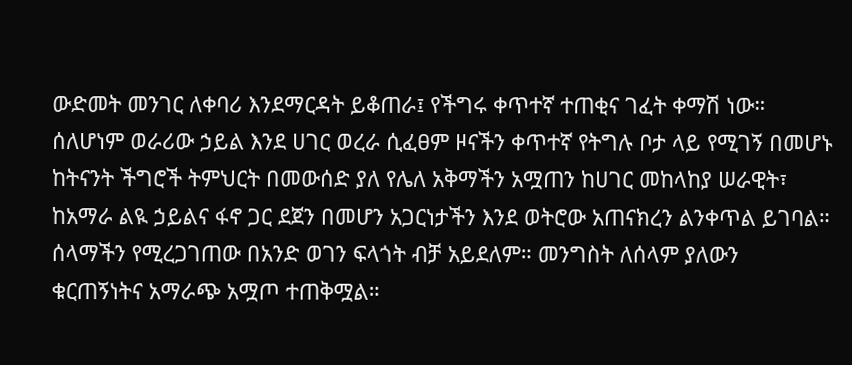ውድመት መንገር ለቀባሪ እንደማርዳት ይቆጠራ፤ የችግሩ ቀጥተኛ ተጠቂና ገፈት ቀማሽ ነው። ሰለሆነም ወራሪው ኃይል እንደ ሀገር ወረራ ሲፈፀም ዞናችን ቀጥተኛ የትግሉ ቦታ ላይ የሚገኝ በመሆኑ ከትናንት ችግሮች ትምህርት በመውሰድ ያለ የሌለ አቅማችን አሟጠን ከሀገር መከላከያ ሠራዊት፣ ከአማራ ልዪ ኃይልና ፋኖ ጋር ደጀን በመሆን አጋርነታችን እንደ ወትሮው አጠናክረን ልንቀጥል ይገባል።
ሰላማችን የሚረጋገጠው በአንድ ወገን ፍላጎት ብቻ አይደለም። መንግስት ለሰላም ያለውን ቁርጠኝነትና አማራጭ አሟጦ ተጠቅሟል።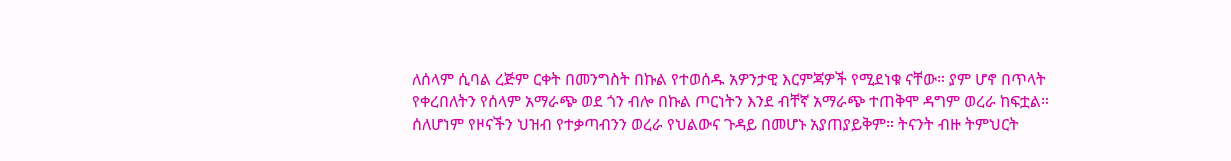ለሰላም ሲባል ረጅም ርቀት በመንግስት በኩል የተወሰዱ አዎንታዊ እርምጃዎች የሚደነቁ ናቸው። ያም ሆኖ በጥላት የቀረበለትን የሰላም አማራጭ ወደ ጎን ብሎ በኩል ጦርነትን እንደ ብቸኛ አማራጭ ተጠቅሞ ዳግም ወረራ ከፍቷል።
ሰለሆነም የዞናችን ህዝብ የተቃጣብንን ወረራ የህልውና ጉዳይ በመሆኑ አያጠያይቅም። ትናንት ብዙ ትምህርት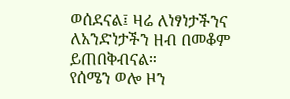ወሰደናል፤ ዛሬ ለነፃነታችንና ለአንድነታችን ዘብ በመቆም ይጠበቅብናል።
የሰሜን ወሎ ዞን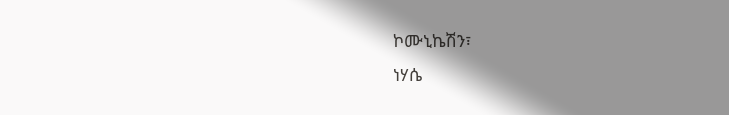ኮሙኒኬሽን፣
ነሃሴ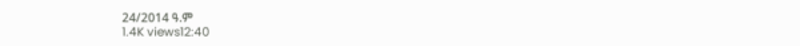24/2014 ዓ.ም
1.4K views12:40